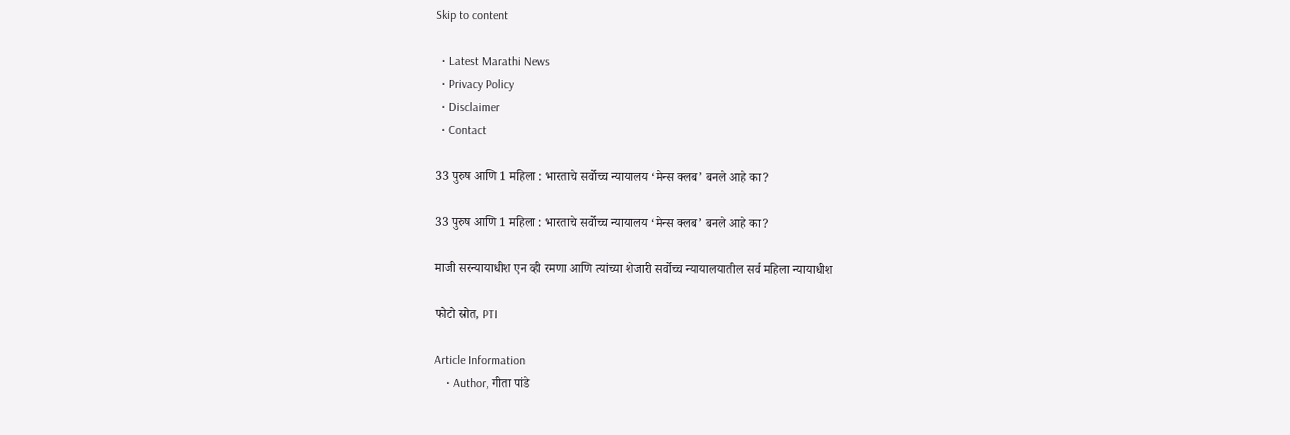Skip to content

  • Latest Marathi News
  • Privacy Policy
  • Disclaimer
  • Contact

33 पुरुष आणि 1 महिला : भारताचे सर्वोच्च न्यायालय ‘मेन्स क्लब’ बनले आहे का?

33 पुरुष आणि 1 महिला : भारताचे सर्वोच्च न्यायालय ‘मेन्स क्लब’ बनले आहे का?

माजी सरन्यायाधीश एन व्ही रमणा आणि त्यांच्या शेजारी सर्वोच्च न्यायालयातील सर्व महिला न्यायाधीश

फोटो स्रोत, PTI

Article Information
    • Author, गीता पांडे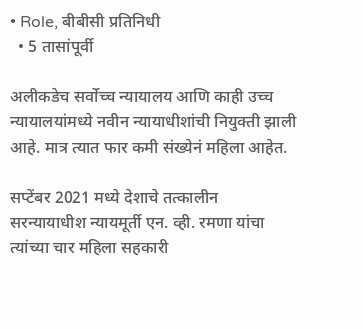• Role, बीबीसी प्रतिनिधी
  • 5 तासांपूर्वी

अलीकडेच सर्वोच्च न्यायालय आणि काही उच्च न्यायालयांमध्ये नवीन न्यायाधीशांची नियुक्ती झाली आहे. मात्र त्यात फार कमी संख्येनं महिला आहेत.

सप्टेंबर 2021 मध्ये देशाचे तत्कालीन सरन्यायाधीश न्यायमूर्ती एन. व्ही. रमणा यांचा त्यांच्या चार महिला सहकारी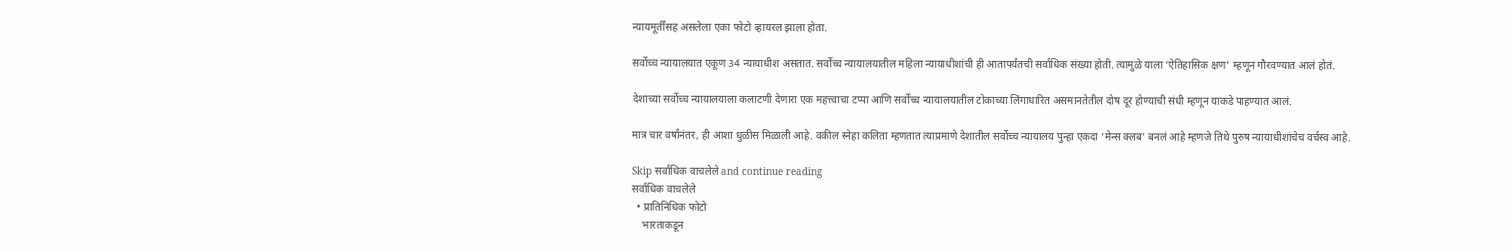न्यायमूर्तींसह असलेला एका फोटो व्हायरल झाला होता.

सर्वोच्च न्यायालयात एकूण 34 न्यायाधीश असतात. सर्वोच्च न्यायालयातील महिला न्यायाधीशांची ही आतापर्यंतची सर्वाधिक संख्या होती. त्यामुळे याला ‘ऐतिहासिक क्षण’ म्हणून गौरवण्यात आलं होतं.

देशाच्या सर्वोच्च न्यायालयाला कलाटणी देणारा एक महत्त्वाचा टप्पा आणि सर्वोच्च न्यायालयातील टोकाच्या लिंगाधारित असमानतेतील दोष दूर होण्याची संधी म्हणून याकडे पाहण्यात आलं.

मात्र चार वर्षांनंतर, ही आशा धुळीस मिळाली आहे. वकील स्नेहा कलिता म्हणतात त्याप्रमाणे देशातील सर्वोच्च न्यायालय पुन्हा एकदा ‘मेन्स क्लब’ बनलं आहे म्हणजे तिथे पुरुष न्यायाधीशांचेच वर्चस्व आहे.

Skip सर्वाधिक वाचलेले and continue reading
सर्वाधिक वाचलेले
  • प्रातिनिधिक फोटो
    भारताकडून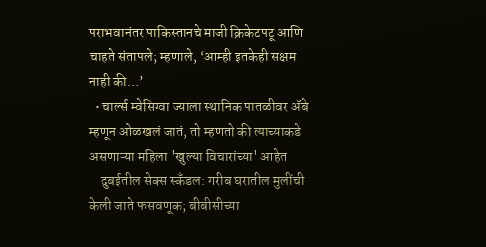पराभवानंतर पाकिस्तानचे माजी क्रिकेटपटू आणि चाहते संतापले; म्हणाले, ‘आम्ही इतकेही सक्षम नाही की…’
  • चार्ल्स म्वेसिग्वा ज्याला स्थानिक पातळीवर ॲबे म्हणून ओळखलं जातं, तो म्हणतो की त्याच्याकडे असणाऱ्या महिला 'खुल्या विचारांच्या' आहेत
    दुबईतील सेक्स स्कँडल: गरीब घरातील मुलींची केली जाते फसवणूक; बीबीसीच्या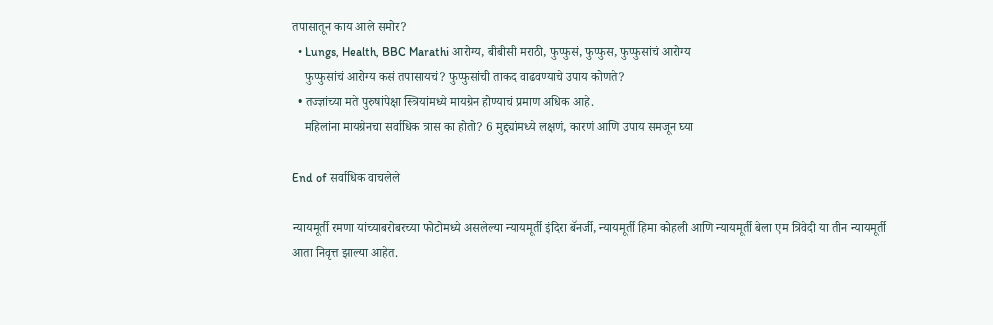तपासातून काय आले समोर?
  • Lungs, Health, BBC Marathi आरोग्य, बीबीसी मराठी, फुप्फुसं, फुप्फुस, फुप्फुसांचं आरोग्य
    फुप्फुसांचं आरोग्य कसं तपासायचं? फुप्फुसांची ताकद वाढवण्याचे उपाय कोणते?
  • तज्ज्ञांच्या मते पुरुषांपेक्षा स्त्रियांमध्ये मायग्रेन होण्याचं प्रमाण अधिक आहे.
    महिलांना मायग्रेनचा सर्वाधिक त्रास का होतो? 6 मुद्द्यांमध्ये लक्षणं, कारणं आणि उपाय समजून घ्या

End of सर्वाधिक वाचलेले

न्यायमूर्ती रमणा यांच्याबरोबरच्या फोटोमध्ये असलेल्या न्यायमूर्ती इंदिरा बॅनर्जी, न्यायमूर्ती हिमा कोहली आणि न्यायमूर्ती बेला एम त्रिवेदी या तीन न्यायमूर्ती आता निवृत्त झाल्या आहेत.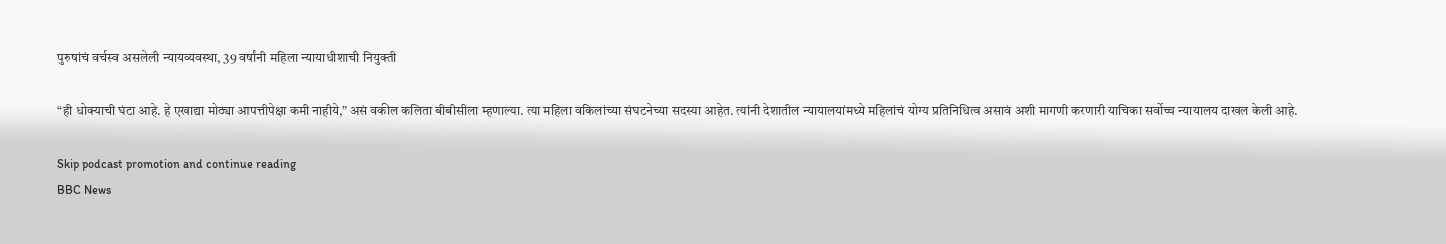पुरुषांचं वर्चस्व असलेली न्यायव्यवस्था, 39 वर्षांनी महिला न्यायाधीशाची नियुक्ती

“ही धोक्याची घंटा आहे. हे एखाद्या मोठ्या आपत्तीपेक्षा कमी नाहीये,” असं वकील कलिता बीबीसीला म्हणाल्या. त्या महिला वकिलांच्या संघटनेच्या सदस्या आहेत. त्यांनी देशातील न्यायालयांमध्ये महिलांचं योग्य प्रतिनिधित्व असावं अशी मागणी करणारी याचिका सर्वोच्च न्यायालय दाखल केली आहे.

Skip podcast promotion and continue reading
BBC News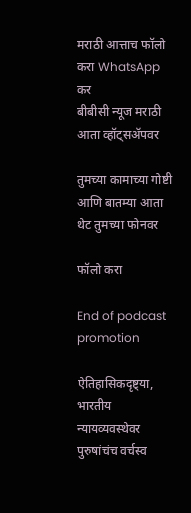मराठी आत्ताच फॉलो करा WhatsApp कर
बीबीसी न्यूज मराठी आता व्हॉट्सॲपवर

तुमच्या कामाच्या गोष्टी आणि बातम्या आता थेट तुमच्या फोनवर

फॉलो करा

End of podcast promotion

ऐतिहासिकदृष्ट्या, भारतीय न्यायव्यवस्थेवर पुरुषांचंच वर्चस्व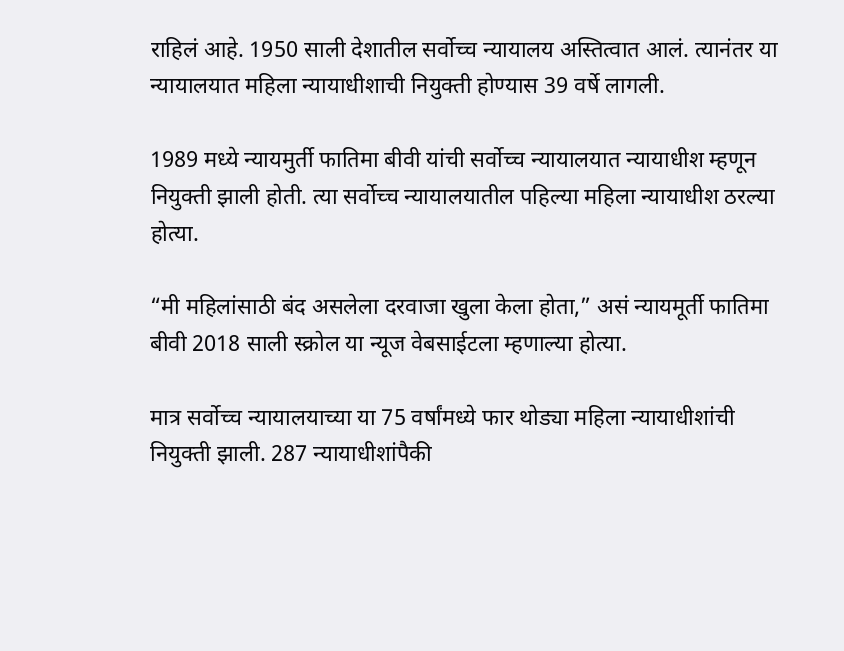राहिलं आहे. 1950 साली देशातील सर्वोच्च न्यायालय अस्तित्वात आलं. त्यानंतर या न्यायालयात महिला न्यायाधीशाची नियुक्ती होण्यास 39 वर्षे लागली.

1989 मध्ये न्यायमुर्ती फातिमा बीवी यांची सर्वोच्च न्यायालयात न्यायाधीश म्हणून नियुक्ती झाली होती. त्या सर्वोच्च न्यायालयातील पहिल्या महिला न्यायाधीश ठरल्या होत्या.

“मी महिलांसाठी बंद असलेला दरवाजा खुला केला होता,” असं न्यायमूर्ती फातिमा बीवी 2018 साली स्क्रोल या न्यूज वेबसाईटला म्हणाल्या होत्या.

मात्र सर्वोच्च न्यायालयाच्या या 75 वर्षांमध्ये फार थोड्या महिला न्यायाधीशांची नियुक्ती झाली. 287 न्यायाधीशांपैकी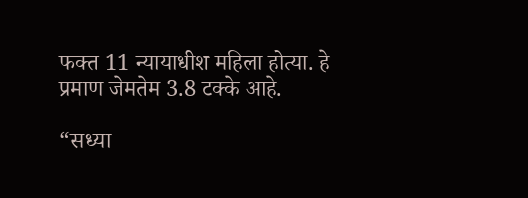फक्त 11 न्यायाधीश महिला होत्या. हे प्रमाण जेमतेम 3.8 टक्के आहे.

“सध्या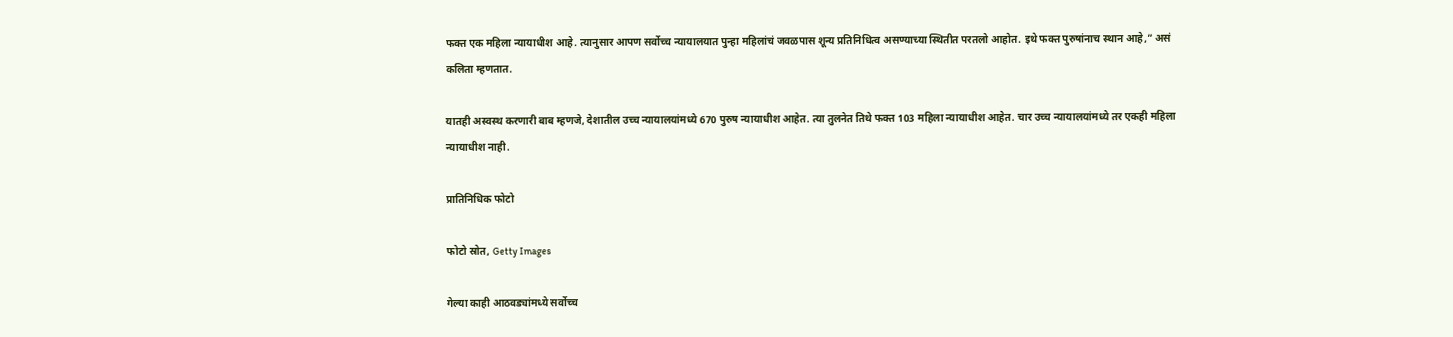फक्त एक महिला न्यायाधीश आहे. त्यानुसार आपण सर्वोच्च न्यायालयात पुन्हा महिलांचं जवळपास शून्य प्रतिनिधित्व असण्याच्या स्थितीत परतलो आहोत. इथे फक्त पुरुषांनाच स्थान आहे,” असं कलिता म्हणतात.

यातही अस्वस्थ करणारी बाब म्हणजे, देशातील उच्च न्यायालयांमध्ये 670 पुरुष न्यायाधीश आहेत. त्या तुलनेत तिथे फक्त 103 महिला न्यायाधीश आहेत. चार उच्च न्यायालयांमध्ये तर एकही महिला न्यायाधीश नाही.

प्रातिनिधिक फोटो

फोटो स्रोत, Getty Images

गेल्या काही आठवड्यांमध्ये सर्वोच्च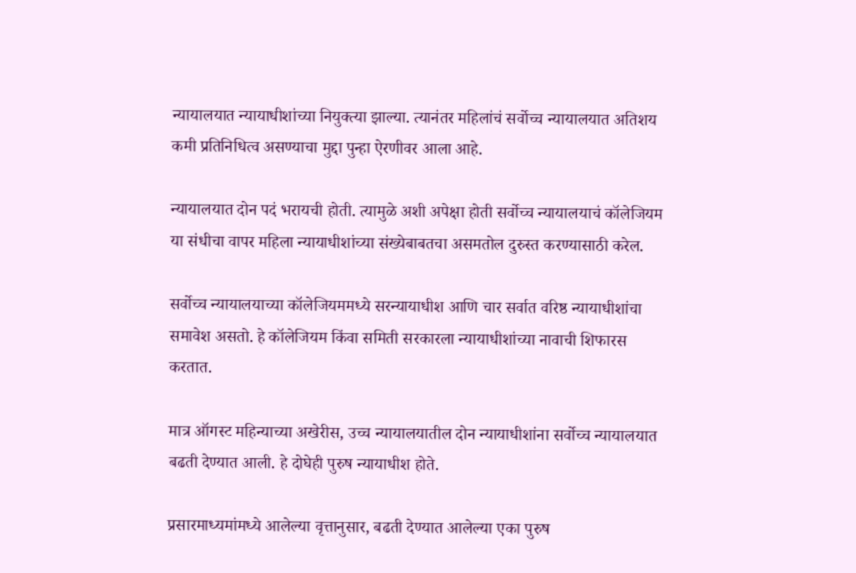न्यायालयात न्यायाधीशांच्या नियुक्त्या झाल्या. त्यानंतर महिलांचं सर्वोच्च न्यायालयात अतिशय कमी प्रतिनिधित्व असण्याचा मुद्दा पुन्हा ऐरणीवर आला आहे.

न्यायालयात दोन पदं भरायची होती. त्यामुळे अशी अपेक्षा होती सर्वोच्च न्यायालयाचं कॉलेजियम या संधीचा वापर महिला न्यायाधीशांच्या संख्येबाबतचा असमतोल दुरुस्त करण्यासाठी करेल.

सर्वोच्च न्यायालयाच्या कॉलेजियममध्ये सरन्यायाधीश आणि चार सर्वात वरिष्ठ न्यायाधीशांचा समावेश असतो. हे कॉलेजियम किंवा समिती सरकारला न्यायाधीशांच्या नावाची शिफारस करतात.

मात्र ऑगस्ट महिन्याच्या अखेरीस, उच्च न्यायालयातील दोन न्यायाधीशांना सर्वोच्च न्यायालयात बढती देण्यात आली. हे दोघेही पुरुष न्यायाधीश होते.

प्रसारमाध्यमांमध्ये आलेल्या वृत्तानुसार, बढती देण्यात आलेल्या एका पुरुष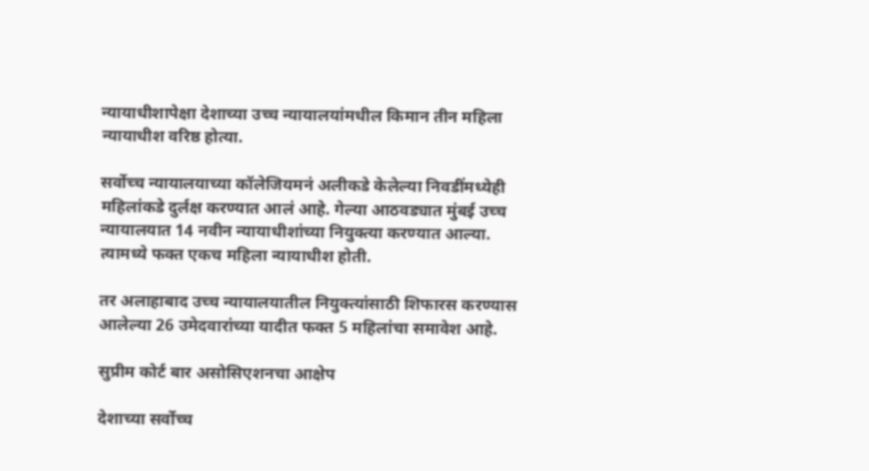न्यायाधीशापेक्षा देशाच्या उच्च न्यायालयांमधील किमान तीन महिला न्यायाधीश वरिष्ठ होत्या.

सर्वोच्च न्यायालयाच्या कॉलेजियमनं अलीकडे केलेल्या निवडींमध्येही महिलांकडे दुर्लक्ष करण्यात आलं आहे. गेल्या आठवड्यात मुंबई उच्च न्यायालयात 14 नवीन न्यायाधीशांच्या नियुक्त्या करण्यात आल्या. त्यामध्ये फक्त एकच महिला न्यायाधीश होती.

तर अलाहाबाद उच्च न्यायालयातील नियुक्त्यांसाठी शिफारस करण्यास आलेल्या 26 उमेदवारांच्या यादीत फक्त 5 महिलांचा समावेश आहे.

सुप्रीम कोर्ट बार असोसिएशनचा आक्षेप

देशाच्या सर्वोच्च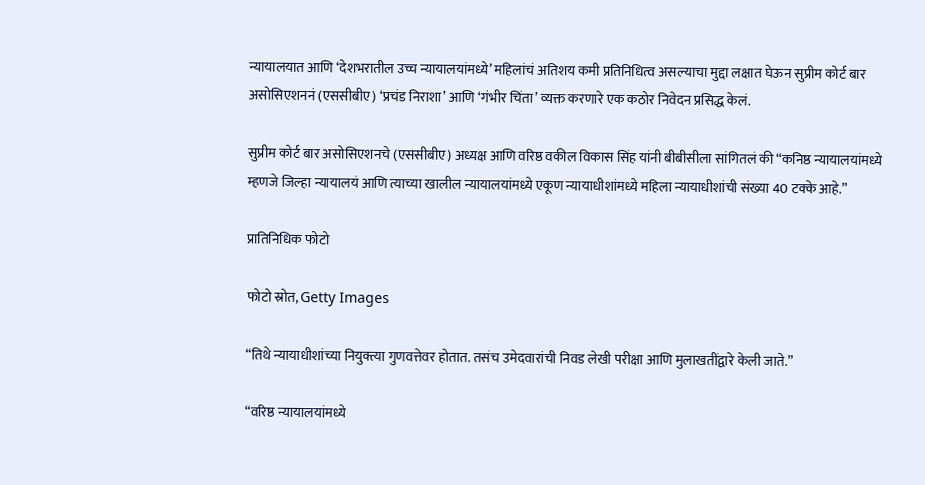न्यायालयात आणि ‘देशभरातील उच्च न्यायालयांमध्ये’ महिलांचं अतिशय कमी प्रतिनिधित्व असल्याचा मुद्दा लक्षात घेऊन सुप्रीम कोर्ट बार असोसिएशननं (एससीबीए) ‘प्रचंड निराशा’ आणि ‘गंभीर चिंता’ व्यक्त करणारे एक कठोर निवेदन प्रसिद्ध केलं.

सुप्रीम कोर्ट बार असोसिएशनचे (एससीबीए) अध्यक्ष आणि वरिष्ठ वकील विकास सिंह यांनी बीबीसीला सांगितलं की “कनिष्ठ न्यायालयांमध्ये म्हणजे जिल्हा न्यायालयं आणि त्याच्या खालील न्यायालयांमध्ये एकूण न्यायाधीशांमध्ये महिला न्यायाधीशांची संख्या 40 टक्के आहे.”

प्रातिनिधिक फोटो

फोटो स्रोत, Getty Images

“तिथे न्यायाधीशांच्या नियुक्त्या गुणवत्तेवर होतात. तसंच उमेदवारांची निवड लेखी परीक्षा आणि मुलाखतींद्वारे केली जाते.”

“वरिष्ठ न्यायालयांमध्ये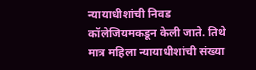न्यायाधीशांची निवड कॉलेजियमकडून केली जाते. तिथे मात्र महिला न्यायाधीशांची संख्या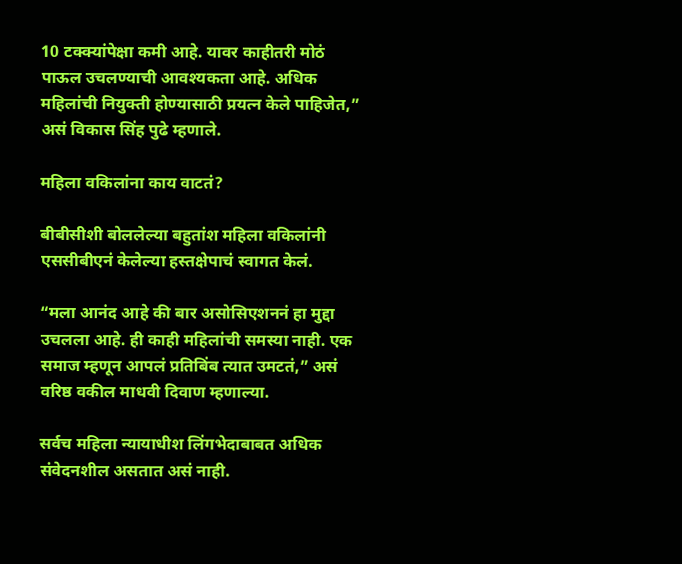10 टक्क्यांपेक्षा कमी आहे. यावर काहीतरी मोठं पाऊल उचलण्याची आवश्यकता आहे. अधिक महिलांची नियुक्ती होण्यासाठी प्रयत्न केले पाहिजेत,” असं विकास सिंह पुढे म्हणाले.

महिला वकिलांना काय वाटतं?

बीबीसीशी बोललेल्या बहुतांश महिला वकिलांनी एससीबीएनं केलेल्या हस्तक्षेपाचं स्वागत केलं.

“मला आनंद आहे की बार असोसिएशननं हा मुद्दा उचलला आहे. ही काही महिलांची समस्या नाही. एक समाज म्हणून आपलं प्रतिबिंब त्यात उमटतं,” असं वरिष्ठ वकील माधवी दिवाण म्हणाल्या.

सर्वच महिला न्यायाधीश लिंगभेदाबाबत अधिक संवेदनशील असतात असं नाही.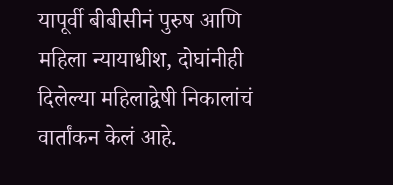यापूर्वी बीबीसीनं पुरुष आणि महिला न्यायाधीश, दोघांनीही दिलेल्या महिलाद्वेषी निकालांचं वार्तांकन केलं आहे.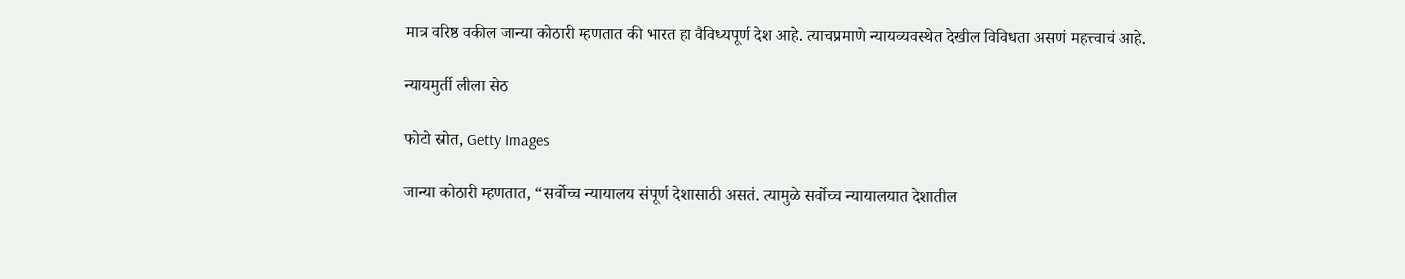मात्र वरिष्ठ वकील जान्या कोठारी म्हणतात की भारत हा वैविध्यपूर्ण देश आहे. त्याचप्रमाणे न्यायव्यवस्थेत देखील विविधता असणं महत्त्वाचं आहे.

न्यायमुर्ती लीला सेठ

फोटो स्रोत, Getty Images

जान्या कोठारी म्हणतात, “सर्वोच्च न्यायालय संपूर्ण देशासाठी असतं. त्यामुळे सर्वोच्च न्यायालयात देशातील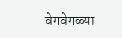वेगवेगळ्या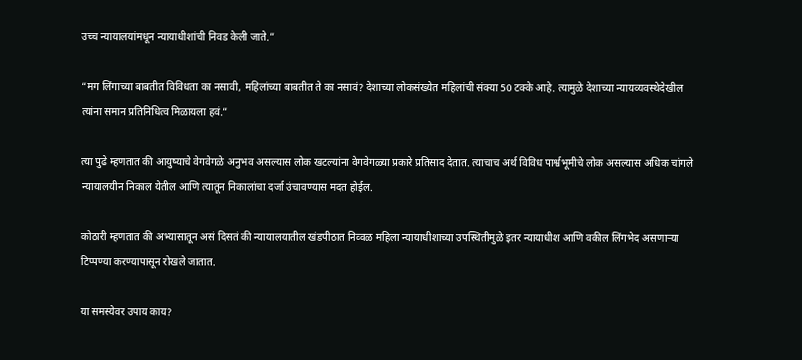उच्च न्यायालयांमधून न्यायाधीशांची निवड केली जाते.”

“मग लिंगाच्या बाबतीत विविधता का नसावी, महिलांच्या बाबतीत ते का नसावं? देशाच्या लोकसंख्येत महिलांची संक्या 50 टक्के आहे. त्यामुळे देशाच्या न्यायव्यवस्थेदेखील त्यांना समान प्रतिनिधित्व मिळायला हवं.”

त्या पुढे म्हणतात की आयुष्याचे वेगवेगळे अनुभव असल्यास लोक खटल्यांना वेगवेगळ्या प्रकारे प्रतिसाद देतात. त्याचाच अर्थ विविध पार्श्वभूमीचे लोक असल्यास अधिक चांगले न्यायालयीन निकाल येतील आणि त्यातून निकालांचा दर्जा उंचावण्यास मदत होईल.

कोठारी म्हणतात की अभ्यासातून असं दिसतं की न्यायालयातील खंडपीठात निव्वळ महिला न्यायाधीशाच्या उपस्थितीमुळे इतर न्यायाधीश आणि वकील लिंगभेद असणाऱ्या टिप्पण्या करण्यापासून रोखले जातात.

या समस्येवर उपाय काय?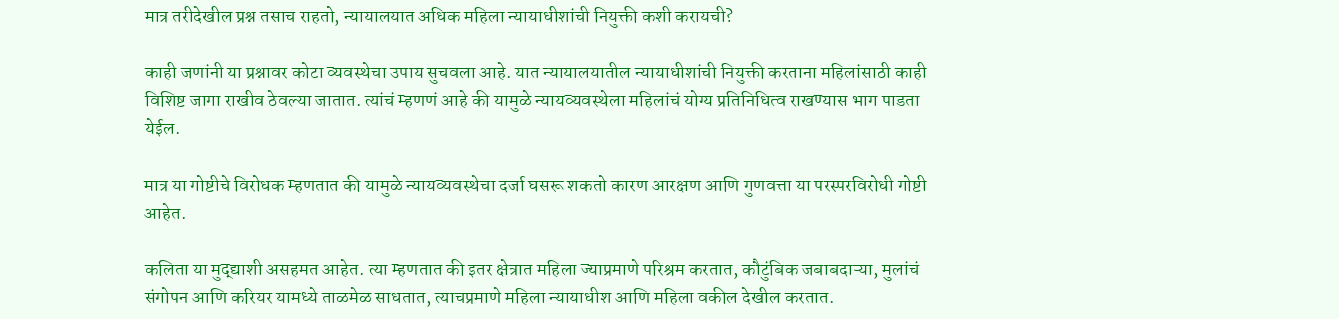मात्र तरीदेखील प्रश्न तसाच राहतो, न्यायालयात अधिक महिला न्यायाधीशांची नियुक्ती कशी करायची?

काही जणांनी या प्रश्नावर कोटा व्यवस्थेचा उपाय सुचवला आहे. यात न्यायालयातील न्यायाधीशांची नियुक्ती करताना महिलांसाठी काही विशिष्ट जागा राखीव ठेवल्या जातात. त्यांचं म्हणणं आहे की यामुळे न्यायव्यवस्थेला महिलांचं योग्य प्रतिनिधित्व राखण्यास भाग पाडता येईल.

मात्र या गोष्टीचे विरोधक म्हणतात की यामुळे न्यायव्यवस्थेचा दर्जा घसरू शकतो कारण आरक्षण आणि गुणवत्ता या परस्परविरोधी गोष्टी आहेत.

कलिता या मुद्द्याशी असहमत आहेत. त्या म्हणतात की इतर क्षेत्रात महिला ज्याप्रमाणे परिश्रम करतात, कौटुंबिक जबाबदाऱ्या, मुलांचं संगोपन आणि करियर यामध्ये ताळमेळ साधतात, त्याचप्रमाणे महिला न्यायाधीश आणि महिला वकील देखील करतात.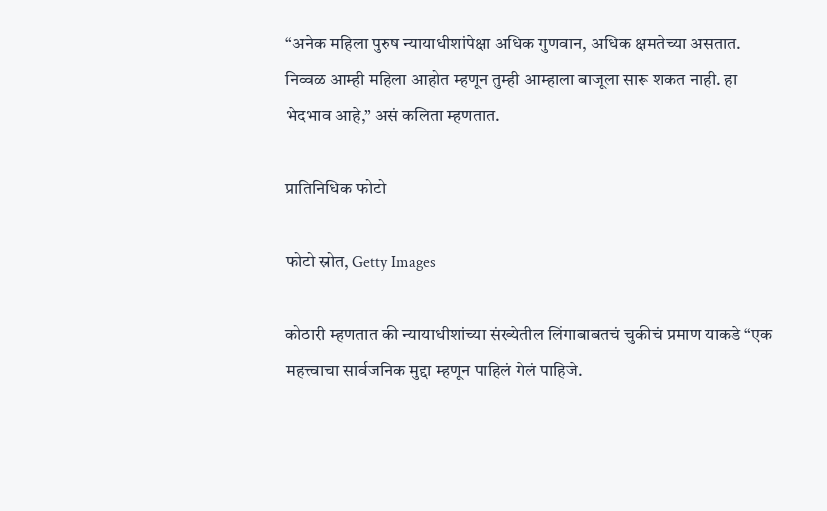“अनेक महिला पुरुष न्यायाधीशांपेक्षा अधिक गुणवान, अधिक क्षमतेच्या असतात. निव्वळ आम्ही महिला आहोत म्हणून तुम्ही आम्हाला बाजूला सारू शकत नाही. हा भेदभाव आहे,” असं कलिता म्हणतात.

प्रातिनिधिक फोटो

फोटो स्रोत, Getty Images

कोठारी म्हणतात की न्यायाधीशांच्या संख्येतील लिंगाबाबतचं चुकीचं प्रमाण याकडे “एक महत्त्वाचा सार्वजनिक मुद्दा म्हणून पाहिलं गेलं पाहिजे.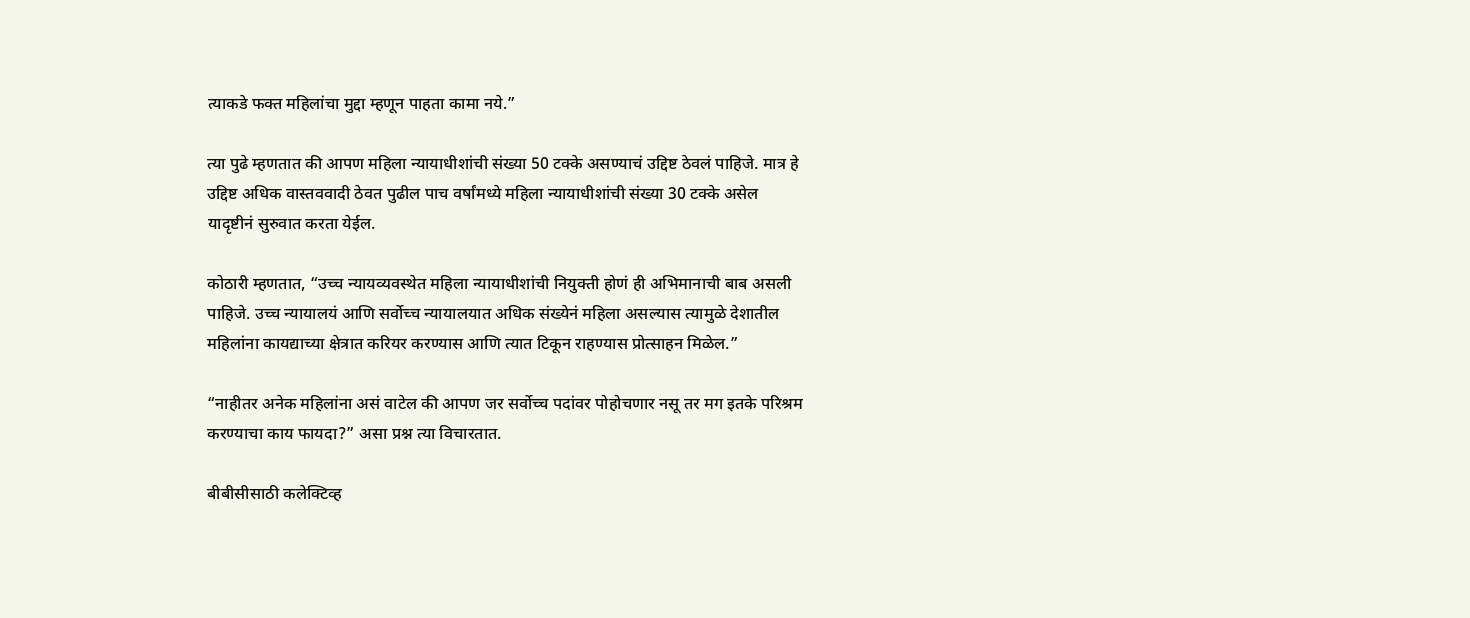त्याकडे फक्त महिलांचा मुद्दा म्हणून पाहता कामा नये.”

त्या पुढे म्हणतात की आपण महिला न्यायाधीशांची संख्या 50 टक्के असण्याचं उद्दिष्ट ठेवलं पाहिजे. मात्र हे उद्दिष्ट अधिक वास्तववादी ठेवत पुढील पाच वर्षांमध्ये महिला न्यायाधीशांची संख्या 30 टक्के असेल यादृष्टीनं सुरुवात करता येईल.

कोठारी म्हणतात, “उच्च न्यायव्यवस्थेत महिला न्यायाधीशांची नियुक्ती होणं ही अभिमानाची बाब असली पाहिजे. उच्च न्यायालयं आणि सर्वोच्च न्यायालयात अधिक संख्येनं महिला असल्यास त्यामुळे देशातील महिलांना कायद्याच्या क्षेत्रात करियर करण्यास आणि त्यात टिकून राहण्यास प्रोत्साहन मिळेल.”

“नाहीतर अनेक महिलांना असं वाटेल की आपण जर सर्वोच्च पदांवर पोहोचणार नसू तर मग इतके परिश्रम करण्याचा काय फायदा?” असा प्रश्न त्या विचारतात.

बीबीसीसाठी कलेक्टिव्ह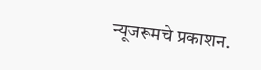न्यूजरूमचे प्रकाशन.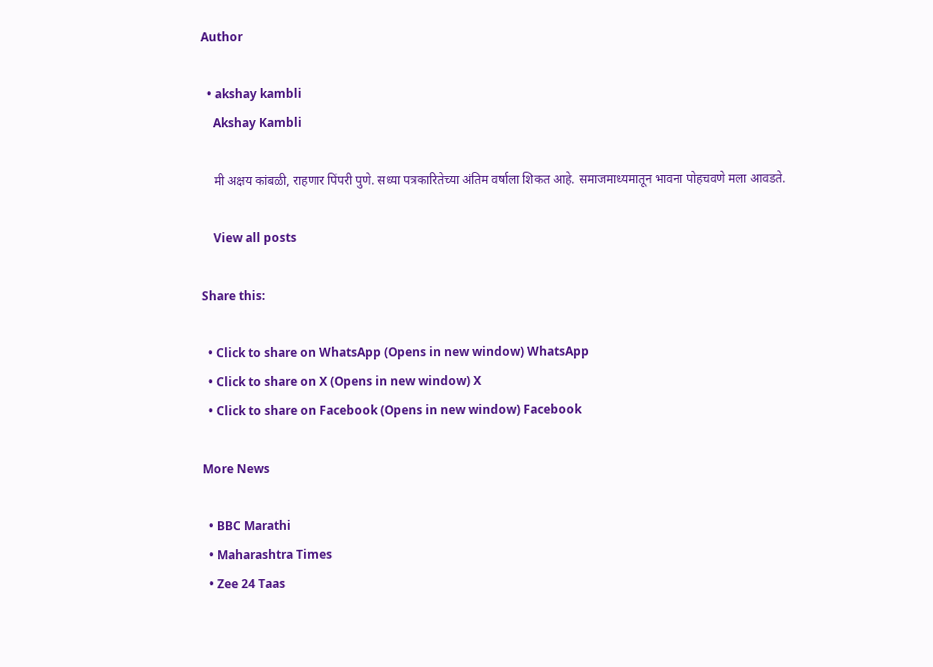Author

  • akshay kambli
    Akshay Kambli

    मी अक्षय कांबळी, राहणार पिंपरी पुणे. सध्या पत्रकारितेच्या अंतिम वर्षाला शिकत आहे. समाजमाध्यमातून भावना पोहचवणे मला आवडते.

    View all posts

Share this:

  • Click to share on WhatsApp (Opens in new window) WhatsApp
  • Click to share on X (Opens in new window) X
  • Click to share on Facebook (Opens in new window) Facebook

More News

  • BBC Marathi
  • Maharashtra Times
  • Zee 24 Taas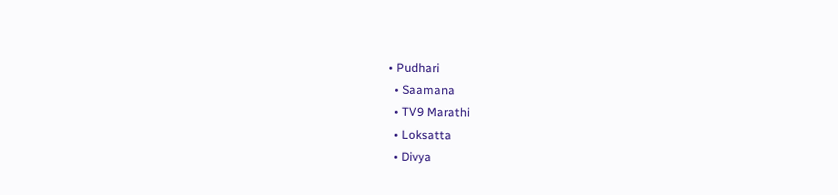• Pudhari
  • Saamana
  • TV9 Marathi
  • Loksatta
  • Divya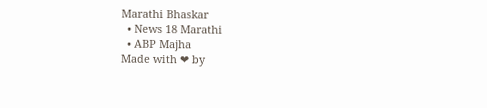Marathi Bhaskar
  • News 18 Marathi
  • ABP Majha
Made with ❤ by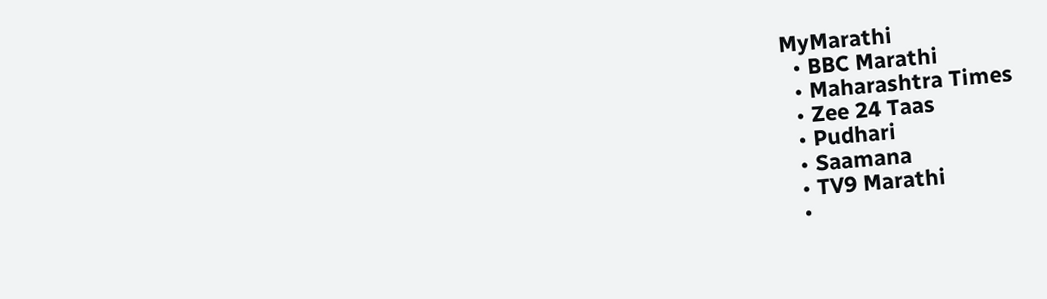MyMarathi
  • BBC Marathi
  • Maharashtra Times
  • Zee 24 Taas
  • Pudhari
  • Saamana
  • TV9 Marathi
  •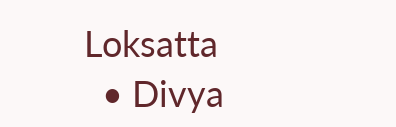Loksatta
  • Divya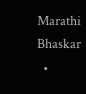Marathi Bhaskar
  •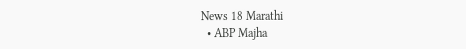News 18 Marathi
  • ABP Majha